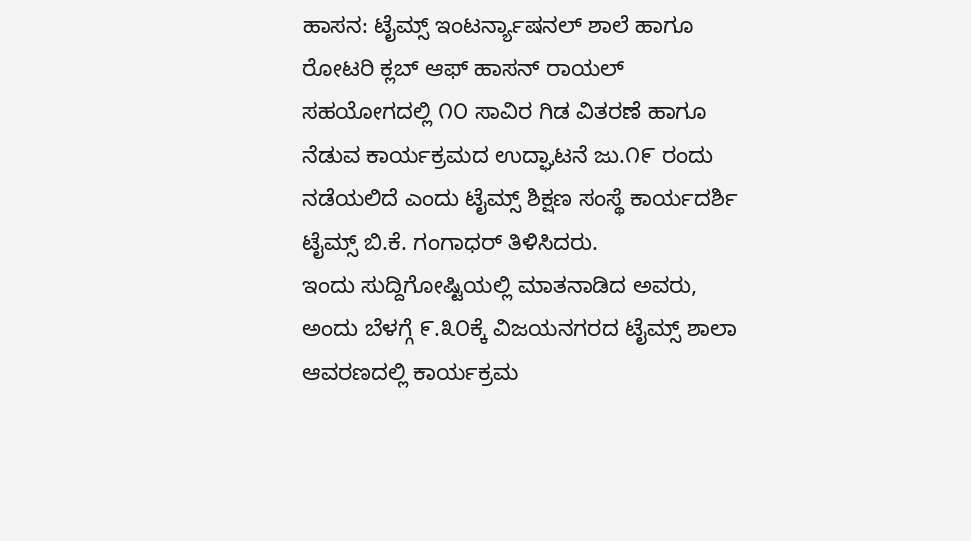ಹಾಸನ: ಟೈಮ್ಸ್ ಇಂಟರ್ನ್ಯಾಷನಲ್ ಶಾಲೆ ಹಾಗೂ ರೋಟರಿ ಕ್ಲಬ್ ಆಫ್ ಹಾಸನ್ ರಾಯಲ್ ಸಹಯೋಗದಲ್ಲಿ ೧೦ ಸಾವಿರ ಗಿಡ ವಿತರಣೆ ಹಾಗೂ ನೆಡುವ ಕಾರ್ಯಕ್ರಮದ ಉದ್ಘಾಟನೆ ಜು.೧೯ ರಂದು ನಡೆಯಲಿದೆ ಎಂದು ಟೈಮ್ಸ್ ಶಿಕ್ಷಣ ಸಂಸ್ಥೆ ಕಾರ್ಯದರ್ಶಿ ಟೈಮ್ಸ್ ಬಿ.ಕೆ. ಗಂಗಾಧರ್ ತಿಳಿಸಿದರು.
ಇಂದು ಸುದ್ದಿಗೋಷ್ಟಿಯಲ್ಲಿ ಮಾತನಾಡಿದ ಅವರು, ಅಂದು ಬೆಳಗ್ಗೆ ೯.೩೦ಕ್ಕೆ ವಿಜಯನಗರದ ಟೈಮ್ಸ್ ಶಾಲಾ ಆವರಣದಲ್ಲಿ ಕಾರ್ಯಕ್ರಮ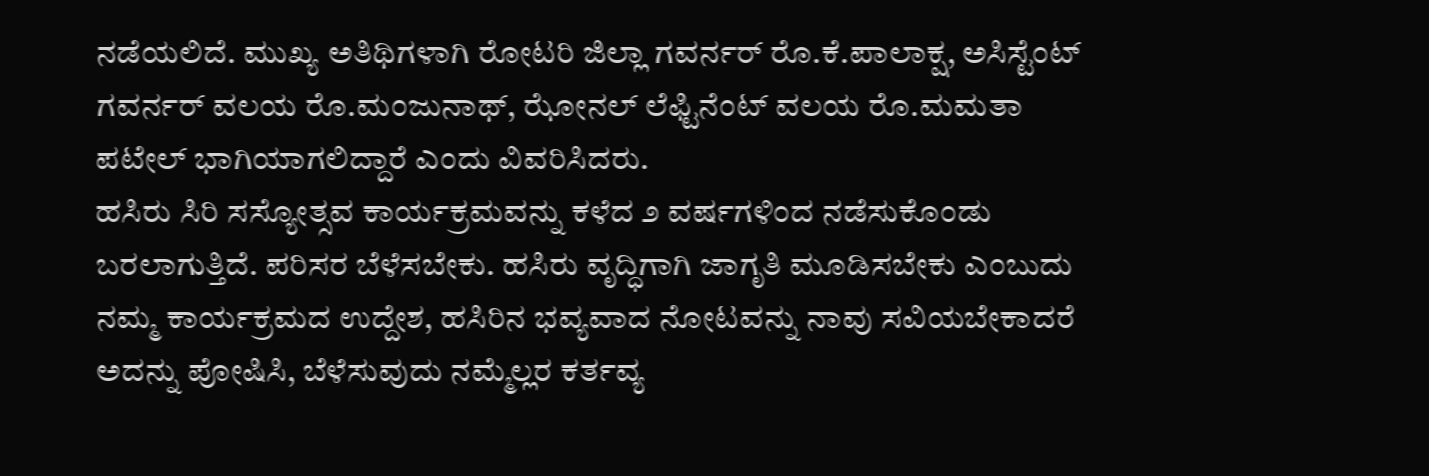ನಡೆಯಲಿದೆ. ಮುಖ್ಯ ಅತಿಥಿಗಳಾಗಿ ರೋಟರಿ ಜಿಲ್ಲಾ ಗವರ್ನರ್ ರೊ.ಕೆ.ಪಾಲಾಕ್ಷ, ಅಸಿಸ್ಟೆಂಟ್ ಗವರ್ನರ್ ವಲಯ ರೊ.ಮಂಜುನಾಥ್, ಝೋನಲ್ ಲೆಫ್ಟಿನೆಂಟ್ ವಲಯ ರೊ.ಮಮತಾ ಪಟೇಲ್ ಭಾಗಿಯಾಗಲಿದ್ದಾರೆ ಎಂದು ವಿವರಿಸಿದರು.
ಹಸಿರು ಸಿರಿ ಸಸ್ಯೋತ್ಸವ ಕಾರ್ಯಕ್ರಮವನ್ನು ಕಳೆದ ೨ ವರ್ಷಗಳಿಂದ ನಡೆಸುಕೊಂಡು ಬರಲಾಗುತ್ತಿದೆ. ಪರಿಸರ ಬೆಳೆಸಬೇಕು. ಹಸಿರು ವೃದ್ಧಿಗಾಗಿ ಜಾಗೃತಿ ಮೂಡಿಸಬೇಕು ಎಂಬುದು ನಮ್ಮ ಕಾರ್ಯಕ್ರಮದ ಉದ್ದೇಶ, ಹಸಿರಿನ ಭವ್ಯವಾದ ನೋಟವನ್ನು ನಾವು ಸವಿಯಬೇಕಾದರೆ ಅದನ್ನು ಪೋಷಿಸಿ, ಬೆಳೆಸುವುದು ನಮ್ಮೆಲ್ಲರ ಕರ್ತವ್ಯ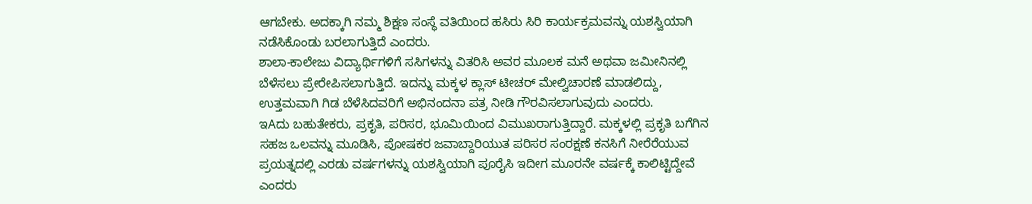ಆಗಬೇಕು. ಅದಕ್ಕಾಗಿ ನಮ್ಮ ಶಿಕ್ಷಣ ಸಂಸ್ಥೆ ವತಿಯಿಂದ ಹಸಿರು ಸಿರಿ ಕಾರ್ಯಕ್ರಮವನ್ನು ಯಶಸ್ವಿಯಾಗಿ ನಡೆಸಿಕೊಂಡು ಬರಲಾಗುತ್ತಿದೆ ಎಂದರು.
ಶಾಲಾ-ಕಾಲೇಜು ವಿದ್ಯಾರ್ಥಿಗಳಿಗೆ ಸಸಿಗಳನ್ನು ವಿತರಿಸಿ ಅವರ ಮೂಲಕ ಮನೆ ಅಥವಾ ಜಮೀನಿನಲ್ಲಿ ಬೆಳೆಸಲು ಪ್ರೇರೇಪಿಸಲಾಗುತ್ತಿದೆ. ಇದನ್ನು ಮಕ್ಕಳ ಕ್ಲಾಸ್ ಟೀಚರ್ ಮೇಲ್ವಿಚಾರಣೆ ಮಾಡಲಿದ್ದು, ಉತ್ತಮವಾಗಿ ಗಿಡ ಬೆಳೆಸಿದವರಿಗೆ ಅಭಿನಂದನಾ ಪತ್ರ ನೀಡಿ ಗೌರವಿಸಲಾಗುವುದು ಎಂದರು.
ಇAದು ಬಹುತೇಕರು, ಪ್ರಕೃತಿ, ಪರಿಸರ, ಭೂಮಿಯಿಂದ ವಿಮುಖರಾಗುತ್ತಿದ್ದಾರೆ. ಮಕ್ಕಳಲ್ಲಿ ಪ್ರಕೃತಿ ಬಗೆಗಿನ ಸಹಜ ಒಲವನ್ನು ಮೂಡಿಸಿ, ಪೋಷಕರ ಜವಾಬ್ದಾರಿಯುತ ಪರಿಸರ ಸಂರಕ್ಷಣೆ ಕನಸಿಗೆ ನೀರೆರೆಯುವ ಪ್ರಯತ್ನದಲ್ಲಿ ಎರಡು ವರ್ಷಗಳನ್ನು ಯಶಸ್ವಿಯಾಗಿ ಪೂರೈಸಿ ಇದೀಗ ಮೂರನೇ ವರ್ಷಕ್ಕೆ ಕಾಲಿಟ್ಟಿದ್ದೇವೆ ಎಂದರು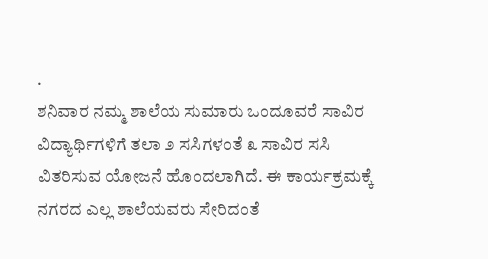.
ಶನಿವಾರ ನಮ್ಮ ಶಾಲೆಯ ಸುಮಾರು ಒಂದೂವರೆ ಸಾವಿರ ವಿದ್ಯಾರ್ಥಿಗಳಿಗೆ ತಲಾ ೨ ಸಸಿಗಳಂತೆ ೩ ಸಾವಿರ ಸಸಿ ವಿತರಿಸುವ ಯೋಜನೆ ಹೊಂದಲಾಗಿದೆ. ಈ ಕಾರ್ಯಕ್ರಮಕ್ಕೆ ನಗರದ ಎಲ್ಲ ಶಾಲೆಯವರು ಸೇರಿದಂತೆ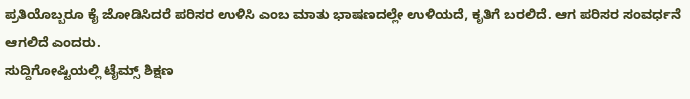ಪ್ರತಿಯೊಬ್ಬರೂ ಕೈ ಜೋಡಿಸಿದರೆ ಪರಿಸರ ಉಳಿಸಿ ಎಂಬ ಮಾತು ಭಾಷಣದಲ್ಲೇ ಉಳಿಯದೆ, ಕೃತಿಗೆ ಬರಲಿದೆ. ಆಗ ಪರಿಸರ ಸಂವರ್ಧನೆ ಆಗಲಿದೆ ಎಂದರು.
ಸುದ್ದಿಗೋಷ್ಟಿಯಲ್ಲಿ ಟೈಮ್ಸ್ ಶಿಕ್ಷಣ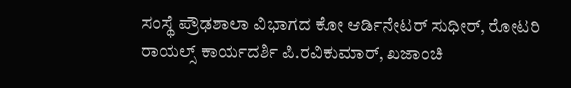ಸಂಸ್ಥೆ ಪ್ರೌಢಶಾಲಾ ವಿಭಾಗದ ಕೋ ಆರ್ಡಿನೇಟರ್ ಸುಧೀರ್, ರೋಟರಿ ರಾಯಲ್ಸ್ ಕಾರ್ಯದರ್ಶಿ ಪಿ.ರವಿಕುಮಾರ್, ಖಜಾಂಚಿ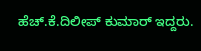ಹೆಚ್.ಕೆ.ದಿಲೀಪ್ ಕುಮಾರ್ ಇದ್ದರು.